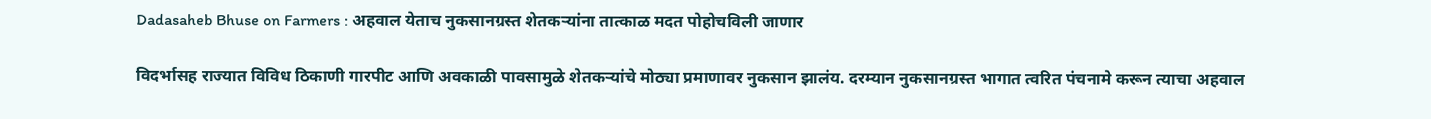Dadasaheb Bhuse on Farmers : अहवाल येताच नुकसानग्रस्त शेतकऱ्यांना तात्काळ मदत पोहोचविली जाणार

विदर्भासह राज्यात विविध ठिकाणी गारपीट आणि अवकाळी पावसामुळे शेतकऱ्यांचे मोठ्या प्रमाणावर नुकसान झालंय. दरम्यान नुकसानग्रस्त भागात त्वरित पंचनामे करून त्याचा अहवाल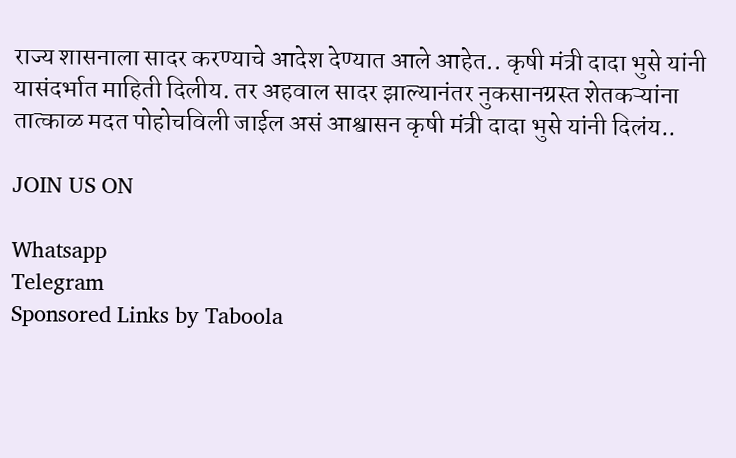राज्य शासनाला सादर करण्याचे आदेश देण्यात आले आहेत.. कृषी मंत्री दादा भुसे यांनी यासंदर्भात माहिती दिलीय. तर अहवाल सादर झाल्यानंतर नुकसानग्रस्त शेतकऱ्यांना तात्काळ मदत पोहोचविली जाईल असं आश्वासन कृषी मंत्री दादा भुसे यांनी दिलंय..

JOIN US ON

Whatsapp
Telegram
Sponsored Links by Taboola